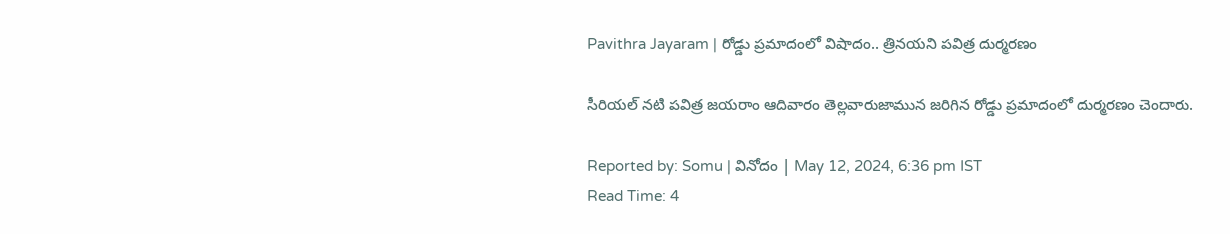Pavithra Jayaram | రోడ్డు ప్రమాదంలో విషాదం.. త్రినయని పవిత్ర దుర్మరణం

సీరియల్ నటి పవిత్ర జయరాం ఆదివారం తెల్లవారుజామున జరిగిన రోడ్డు ప్రమాదంలో దుర్మరణం చెందారు.

Reported by: Somu | వినోదం | May 12, 2024, 6:36 pm IST
Read Time: 4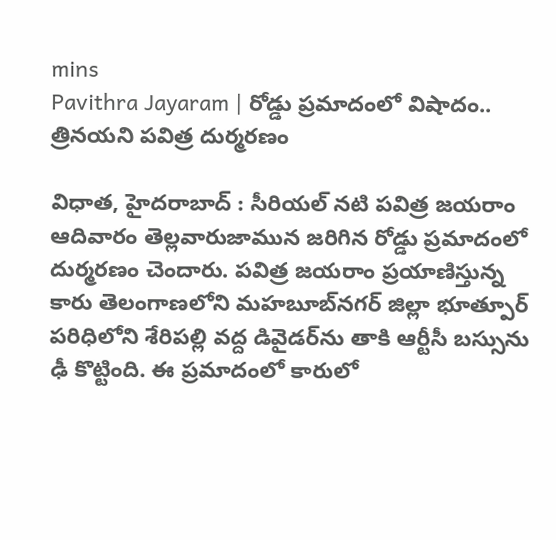mins
Pavithra Jayaram | రోడ్డు ప్రమాదంలో విషాదం.. త్రినయని పవిత్ర దుర్మరణం

విధాత, హైదరాబాద్ : సీరియల్ నటి పవిత్ర జయరాం ఆదివారం తెల్లవారుజామున జరిగిన రోడ్డు ప్రమాదంలో దుర్మరణం చెందారు. పవిత్ర జయరాం ప్రయాణిస్తున్న కారు తెలంగాణలోని మహబూబ్‍నగర్‌ జిల్లా భూత్పూర్ పరిధిలోని శేరిపల్లి వద్ద డివైడర్‌ను తాకి ఆర్టీసీ బస్సును ఢీ కొట్టింది. ఈ ప్రమాదంలో కారులో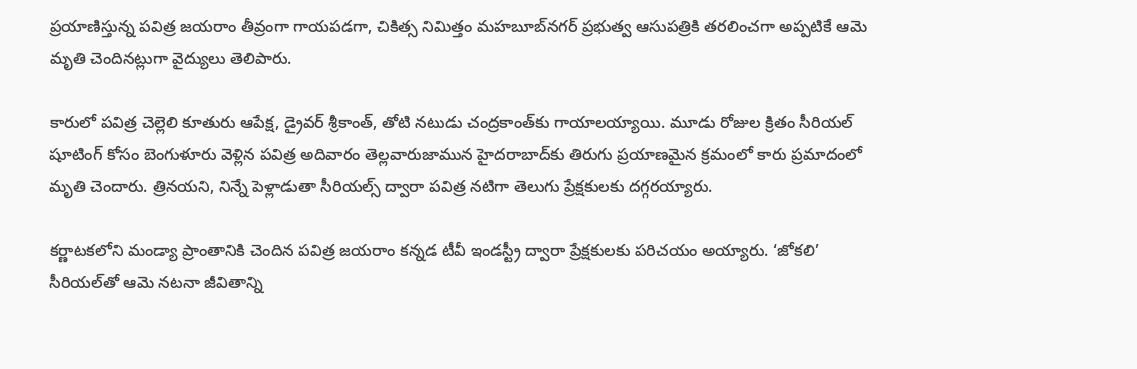ప్రయాణిస్తున్న పవిత్ర జయరాం తీవ్రంగా గాయపడగా, చికిత్స నిమిత్తం మహబూబ్‌నగర్ ప్రభుత్వ ఆసుపత్రికి తరలించగా అప్పటికే ఆమె మృతి చెందినట్లుగా వైద్యులు తెలిపారు.

కారులో పవిత్ర చెల్లెలి కూతురు ఆపేక్ష, డ్రైవర్ శ్రీకాంత్, తోటి నటుడు చంద్రకాంత్‌కు గాయాలయ్యాయి. మూడు రోజుల క్రితం సీరియల్ షూటింగ్ కోసం బెంగుళూరు వెళ్లిన పవిత్ర అదివారం తెల్లవారుజామున హైదరాబాద్‌కు తిరుగు ప్రయాణమైన క్రమంలో కారు ప్రమాదంలో మృతి చెందారు. త్రినయని, నిన్నే పెళ్లాడుతా సీరియల్స్ ద్వారా పవిత్ర నటిగా తెలుగు ప్రేక్షకులకు దగ్గరయ్యారు.

కర్ణాటకలోని మండ్యా ప్రాంతానికి చెందిన పవిత్ర జయరాం కన్నడ టీవీ ఇండస్ట్రీ ద్వారా ప్రేక్షకులకు పరిచయం అయ్యారు. ‘జోకలి’ సీరియల్‍తో ఆమె నటనా జీవితాన్ని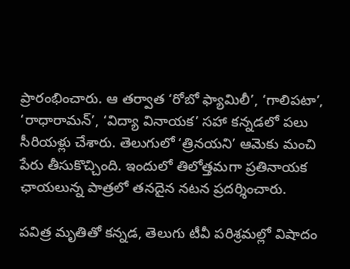ప్రారంభించారు. ఆ తర్వాత ‘రోబో ఫ్యామిలీ’, ‘గాలిపటా’, ‘రాధారామన్’, ‘విద్యా వినాయక’ సహా కన్నడలో పలు సీరియళ్లు చేశారు. తెలుగులో ‘త్రినయని’ ఆమెకు మంచి పేరు తీసుకొచ్చింది. ఇందులో తిలోత్తమగా ప్రతినాయక ఛాయలున్న పాత్రలో తనదైన నటన ప్రదర్శించారు.

పవిత్ర మృతితో కన్నడ, తెలుగు టీవీ పరిశ్రమల్లో విషాదం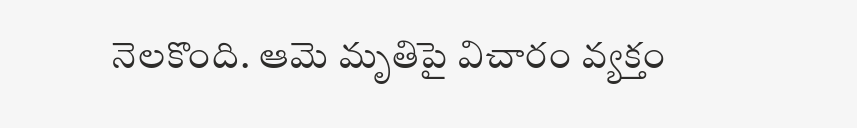నెలకొంది. ఆమె మృతిపై విచారం వ్యక్తం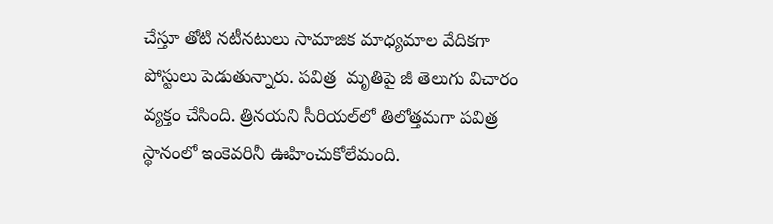చేస్తూ తోటి నటీనటులు సామాజిక మాధ్యమాల వేదికగా పోస్టులు పెడుతున్నారు. పవిత్ర  మృతిపై జీ తెలుగు విచారం వ్యక్తం చేసింది. త్రినయని సీరియల్‌లో తిలోత్తమగా పవిత్ర స్థానంలో ఇంకెవరినీ ఊహించుకోలేమంది.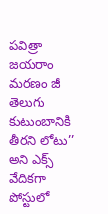పవిత్రా జయరాం మరణం జీ తెలుగు కుటుంబానికి తీరని లోటు’’ అని ఎక్స్‌ వేదికగా పోస్టులో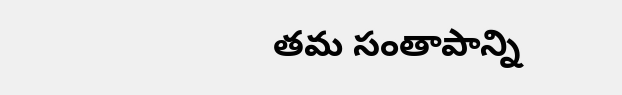తమ సంతాపాన్ని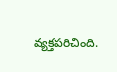వ్యక్తపరిచింది.